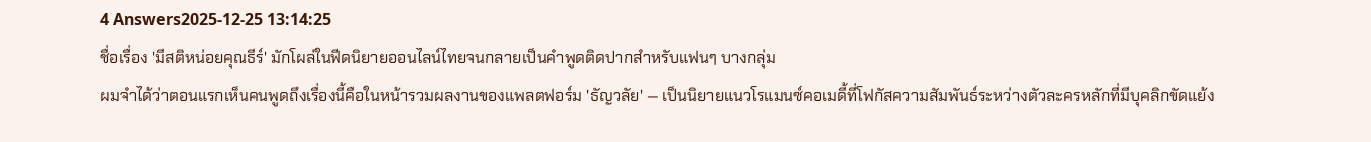4 Answers2025-12-25 13:14:25
ชื่อเรื่อง 'มีสติหน่อยคุณธีร์' มักโผล่ในฟีดนิยายออนไลน์ไทยจนกลายเป็นคำพูดติดปากสำหรับแฟนๆ บางกลุ่ม
ผมจำได้ว่าตอนแรกเห็นคนพูดถึงเรื่องนี้คือในหน้ารวมผลงานของแพลตฟอร์ม 'ธัญวลัย' — เป็นนิยายแนวโรแมนซ์คอเมดี้ที่โฟกัสความสัมพันธ์ระหว่างตัวละครหลักที่มีบุคลิกขัดแย้ง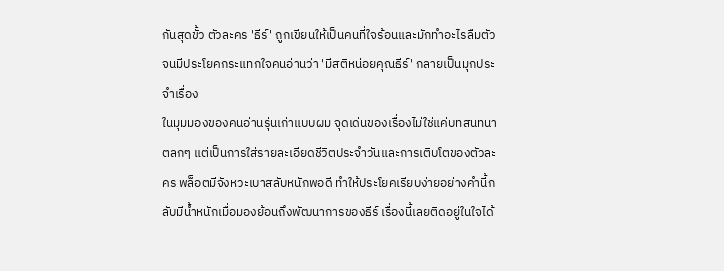กันสุดขั้ว ตัวละคร 'ธีร์' ถูกเขียนให้เป็นคนที่ใจร้อนและมักทำอะไรลืมตัว จนมีประโยคกระแทกใจคนอ่านว่า 'มีสติหน่อยคุณธีร์' กลายเป็นมุกประจำเรื่อง
ในมุมมองของคนอ่านรุ่นเก่าแบบผม จุดเด่นของเรื่องไม่ใช่แค่บทสนทนาตลกๆ แต่เป็นการใส่รายละเอียดชีวิตประจำวันและการเติบโตของตัวละคร พล็อตมีจังหวะเบาสลับหนักพอดี ทำให้ประโยคเรียบง่ายอย่างคำนี้กลับมีน้ำหนักเมื่อมองย้อนถึงพัฒนาการของธีร์ เรื่องนี้เลยติดอยู่ในใจได้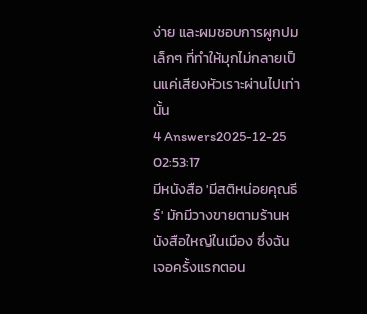ง่าย และผมชอบการผูกปมเล็กๆ ที่ทำให้มุกไม่กลายเป็นแค่เสียงหัวเราะผ่านไปเท่านั้น
4 Answers2025-12-25 02:53:17
มีหนังสือ 'มีสติหน่อยคุณธีร์' มักมีวางขายตามร้านหนังสือใหญ่ในเมือง ซึ่งฉันเจอครั้งแรกตอน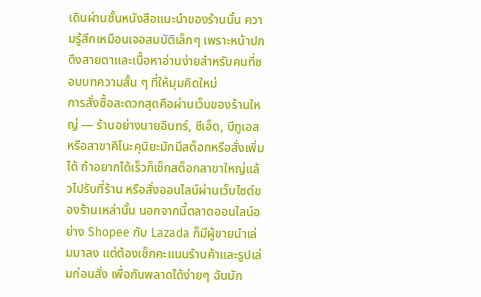เดินผ่านชั้นหนังสือแนะนำของร้านนั้น ความรู้สึกเหมือนเจอสมบัติเล็กๆ เพราะหน้าปกดึงสายตาและเนื้อหาอ่านง่ายสำหรับคนที่ชอบบทความสั้น ๆ ที่ให้มุมคิดใหม่
การสั่งซื้อสะดวกสุดคือผ่านเว็บของร้านใหญ่ — ร้านอย่างนายอินทร์, ซีเอ็ด, บีทูเอส หรือสาขาคิโนะคุนิยะมักมีสต็อกหรือสั่งเพิ่มได้ ถ้าอยากได้เร็วก็เช็กสต็อกสาขาใหญ่แล้วไปรับที่ร้าน หรือสั่งออนไลน์ผ่านเว็บไซต์ของร้านเหล่านั้น นอกจากนี้ตลาดออนไลน์อย่าง Shopee กับ Lazada ก็มีผู้ขายนำเล่มมาลง แต่ต้องเช็กคะแนนร้านค้าและรูปเล่มก่อนสั่ง เพื่อกันพลาดได้ง่ายๆ ฉันมัก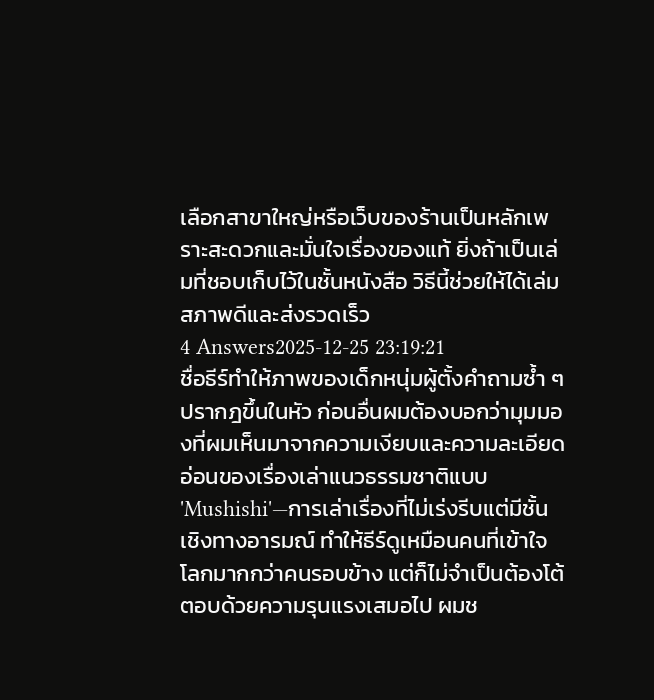เลือกสาขาใหญ่หรือเว็บของร้านเป็นหลักเพราะสะดวกและมั่นใจเรื่องของแท้ ยิ่งถ้าเป็นเล่มที่ชอบเก็บไว้ในชั้นหนังสือ วิธีนี้ช่วยให้ได้เล่มสภาพดีและส่งรวดเร็ว
4 Answers2025-12-25 23:19:21
ชื่อธีร์ทำให้ภาพของเด็กหนุ่มผู้ตั้งคำถามซ้ำ ๆ ปรากฎขึ้นในหัว ก่อนอื่นผมต้องบอกว่ามุมมองที่ผมเห็นมาจากความเงียบและความละเอียดอ่อนของเรื่องเล่าแนวธรรมชาติแบบ 'Mushishi'—การเล่าเรื่องที่ไม่เร่งรีบแต่มีชั้นเชิงทางอารมณ์ ทำให้ธีร์ดูเหมือนคนที่เข้าใจโลกมากกว่าคนรอบข้าง แต่ก็ไม่จำเป็นต้องโต้ตอบด้วยความรุนแรงเสมอไป ผมช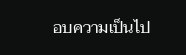อบความเป็นไป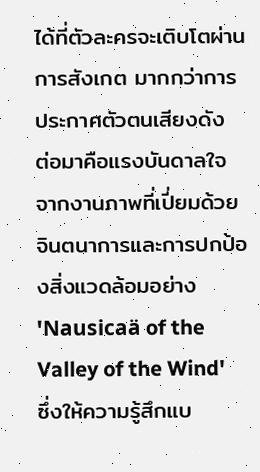ได้ที่ตัวละครจะเติบโตผ่านการสังเกต มากกว่าการประกาศตัวตนเสียงดัง
ต่อมาคือแรงบันดาลใจจากงานภาพที่เปี่ยมด้วยจินตนาการและการปกป้องสิ่งแวดล้อมอย่าง 'Nausicaä of the Valley of the Wind' ซึ่งให้ความรู้สึกแบ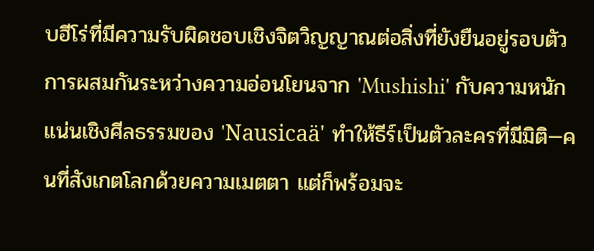บฮีโร่ที่มีความรับผิดชอบเชิงจิตวิญญาณต่อสิ่งที่ยังยืนอยู่รอบตัว การผสมกันระหว่างความอ่อนโยนจาก 'Mushishi' กับความหนักแน่นเชิงศีลธรรมของ 'Nausicaä' ทำให้ธีร์เป็นตัวละครที่มีมิติ—คนที่สังเกตโลกด้วยความเมตตา แต่ก็พร้อมจะ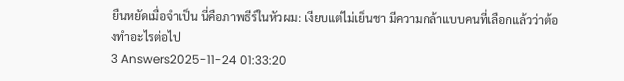ยืนหยัดเมื่อจำเป็น นี่คือภาพธีร์ในหัวผม: เงียบแต่ไม่เย็นชา มีความกล้าแบบคนที่เลือกแล้วว่าต้องทำอะไรต่อไป
3 Answers2025-11-24 01:33:20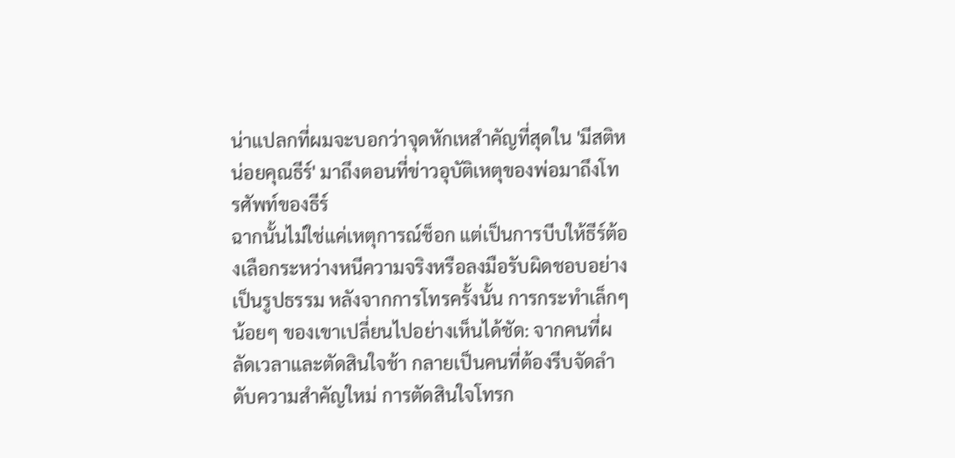น่าแปลกที่ผมจะบอกว่าจุดหักเหสำคัญที่สุดใน 'มีสติหน่อยคุณธีร์' มาถึงตอนที่ข่าวอุบัติเหตุของพ่อมาถึงโทรศัพท์ของธีร์
ฉากนั้นไม่ใช่แค่เหตุการณ์ช็อก แต่เป็นการบีบให้ธีร์ต้องเลือกระหว่างหนีความจริงหรือลงมือรับผิดชอบอย่างเป็นรูปธรรม หลังจากการโทรครั้งนั้น การกระทำเล็กๆ น้อยๆ ของเขาเปลี่ยนไปอย่างเห็นได้ชัด: จากคนที่ผลัดเวลาและตัดสินใจช้า กลายเป็นคนที่ต้องรีบจัดลำดับความสำคัญใหม่ การตัดสินใจโทรก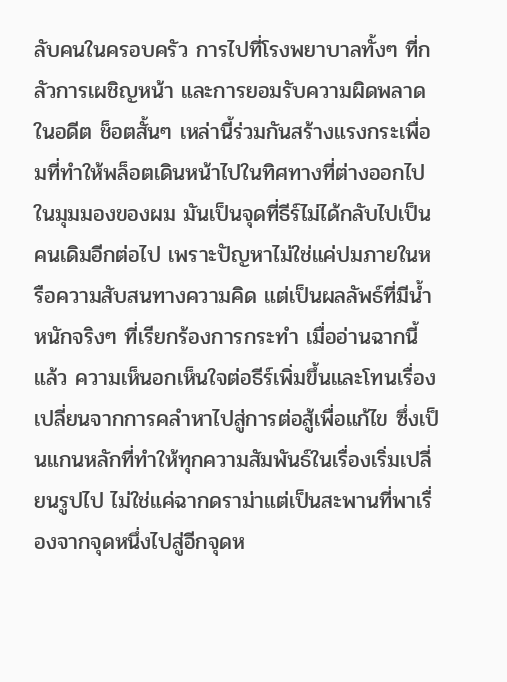ลับคนในครอบครัว การไปที่โรงพยาบาลทั้งๆ ที่กลัวการเผชิญหน้า และการยอมรับความผิดพลาดในอดีต ช็อตสั้นๆ เหล่านี้ร่วมกันสร้างแรงกระเพื่อมที่ทำให้พล็อตเดินหน้าไปในทิศทางที่ต่างออกไป
ในมุมมองของผม มันเป็นจุดที่ธีร์ไม่ได้กลับไปเป็นคนเดิมอีกต่อไป เพราะปัญหาไม่ใช่แค่ปมภายในหรือความสับสนทางความคิด แต่เป็นผลลัพธ์ที่มีน้ำหนักจริงๆ ที่เรียกร้องการกระทำ เมื่ออ่านฉากนี้แล้ว ความเห็นอกเห็นใจต่อธีร์เพิ่มขึ้นและโทนเรื่องเปลี่ยนจากการคลำหาไปสู่การต่อสู้เพื่อแก้ไข ซึ่งเป็นแกนหลักที่ทำให้ทุกความสัมพันธ์ในเรื่องเริ่มเปลี่ยนรูปไป ไม่ใช่แค่ฉากดราม่าแต่เป็นสะพานที่พาเรื่องจากจุดหนึ่งไปสู่อีกจุดห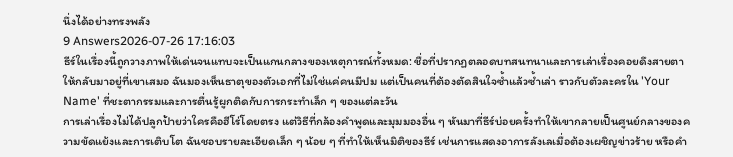นึ่งได้อย่างทรงพลัง
9 Answers2026-07-26 17:16:03
ธีร์ในเรื่องนี้ถูกวางภาพให้เด่นจนแทบจะเป็นแกนกลางของเหตุการณ์ทั้งหมด: ชื่อที่ปรากฏตลอดบทสนทนาและการเล่าเรื่องคอยดึงสายตาให้กลับมาอยู่ที่เขาเสมอ ฉันมองเห็นธาตุของตัวเอกที่ไม่ใช่แค่คนมีปม แต่เป็นคนที่ต้องตัดสินใจซ้ำแล้วซ้ำเล่า ราวกับตัวละครใน 'Your Name' ที่ชะตากรรมและการตื่นรู้ผูกติดกับการกระทำเล็ก ๆ ของแต่ละวัน
การเล่าเรื่องไม่ได้ปลูกป้ายว่าใครคือฮีโร่โดยตรง แต่วิธีที่กล้องคำพูดและมุมมองอื่น ๆ หันมาที่ธีร์บ่อยครั้งทำให้เขากลายเป็นศูนย์กลางของความขัดแย้งและการเติบโต ฉันชอบรายละเอียดเล็ก ๆ น้อย ๆ ที่ทำให้เห็นมิติของธีร์ เช่นการแสดงอาการลังเลเมื่อต้องเผชิญข่าวร้าย หรือคำ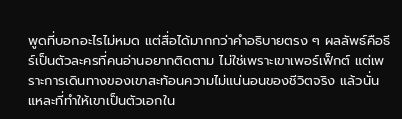พูดที่บอกอะไรไม่หมด แต่สื่อได้มากกว่าคำอธิบายตรง ๆ ผลลัพธ์คือธีร์เป็นตัวละครที่คนอ่านอยากติดตาม ไม่ใช่เพราะเขาเพอร์เฟ็กต์ แต่เพราะการเดินทางของเขาสะท้อนความไม่แน่นอนของชีวิตจริง แล้วนั่นแหละที่ทำให้เขาเป็นตัวเอกใน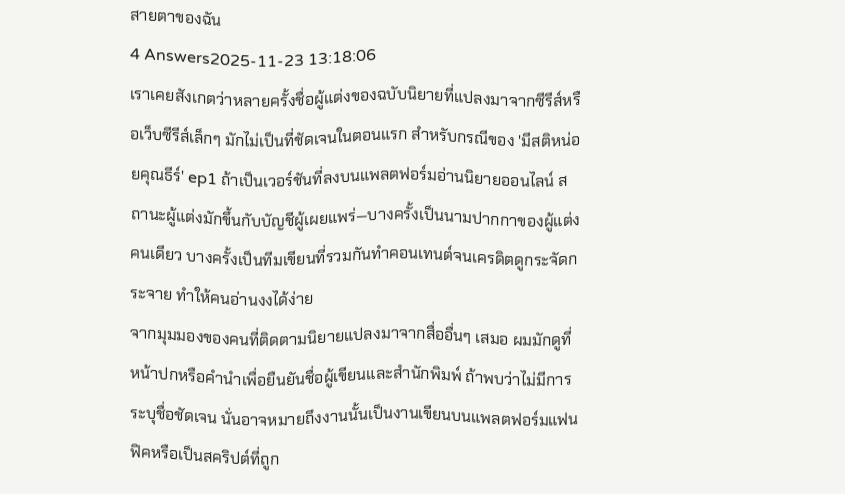สายตาของฉัน
4 Answers2025-11-23 13:18:06
เราเคยสังเกตว่าหลายครั้งชื่อผู้แต่งของฉบับนิยายที่แปลงมาจากซีรีส์หรือเว็บซีรีส์เล็กๆ มักไม่เป็นที่ชัดเจนในตอนแรก สำหรับกรณีของ 'มีสติหน่อยคุณธีร์' ep1 ถ้าเป็นเวอร์ชันที่ลงบนแพลตฟอร์มอ่านนิยายออนไลน์ สถานะผู้แต่งมักขึ้นกับบัญชีผู้เผยแพร่—บางครั้งเป็นนามปากกาของผู้แต่งคนเดียว บางครั้งเป็นทีมเขียนที่รวมกันทำคอนเทนต์จนเครดิตดูกระจัดกระจาย ทำให้คนอ่านงงได้ง่าย
จากมุมมองของคนที่ติดตามนิยายแปลงมาจากสื่ออื่นๆ เสมอ ผมมักดูที่หน้าปกหรือคำนำเพื่อยืนยันชื่อผู้เขียนและสำนักพิมพ์ ถ้าพบว่าไม่มีการระบุชื่อชัดเจน นั่นอาจหมายถึงงานนั้นเป็นงานเขียนบนแพลตฟอร์มแฟนฟิคหรือเป็นสคริปต์ที่ถูก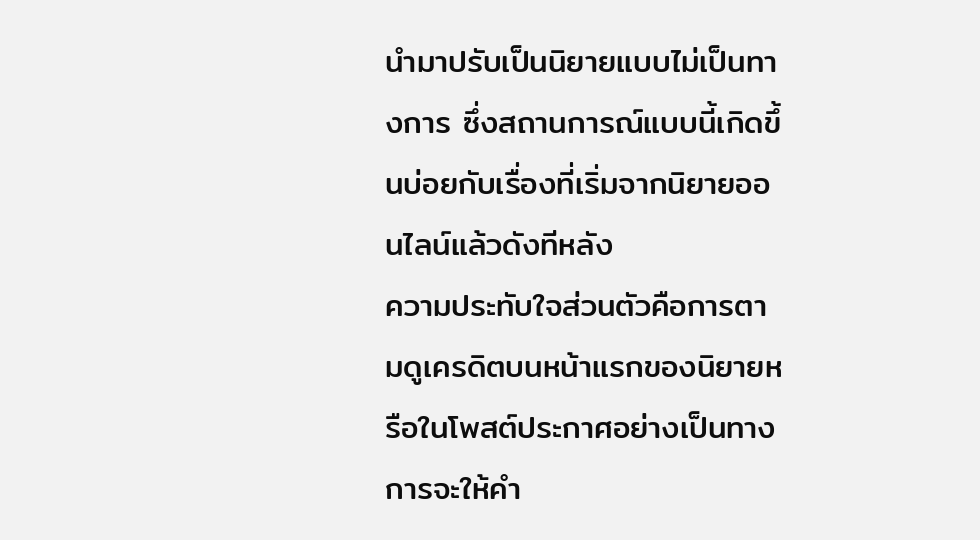นำมาปรับเป็นนิยายแบบไม่เป็นทางการ ซึ่งสถานการณ์แบบนี้เกิดขึ้นบ่อยกับเรื่องที่เริ่มจากนิยายออนไลน์แล้วดังทีหลัง
ความประทับใจส่วนตัวคือการตามดูเครดิตบนหน้าแรกของนิยายหรือในโพสต์ประกาศอย่างเป็นทางการจะให้คำ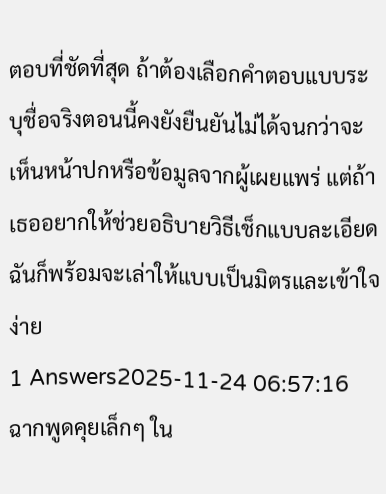ตอบที่ชัดที่สุด ถ้าต้องเลือกคำตอบแบบระบุชื่อจริงตอนนี้คงยังยืนยันไม่ได้จนกว่าจะเห็นหน้าปกหรือข้อมูลจากผู้เผยแพร่ แต่ถ้าเธออยากให้ช่วยอธิบายวิธีเช็กแบบละเอียดฉันก็พร้อมจะเล่าให้แบบเป็นมิตรและเข้าใจง่าย
1 Answers2025-11-24 06:57:16
ฉากพูดคุยเล็กๆ ใน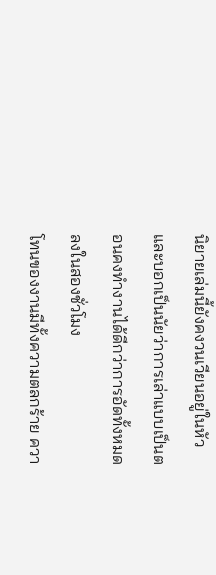นิยายเล่มนี้ยังคงวนเวียนอยู่ในหัวและบอกเป็นนัยว่าการเล่าแบบเป็นตอนคงทำงานได้ดีกว่าการอัดทั้งหมดลงในสองชั่วโมง
โทนของงานมีทั้งความตลกร้าย ควา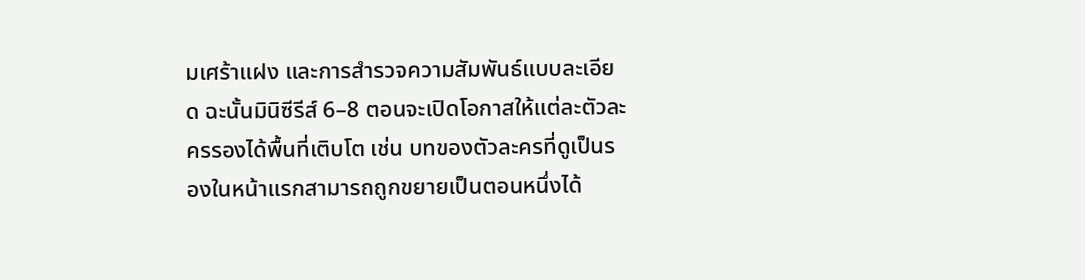มเศร้าแฝง และการสำรวจความสัมพันธ์แบบละเอียด ฉะนั้นมินิซีรีส์ 6–8 ตอนจะเปิดโอกาสให้แต่ละตัวละครรองได้พื้นที่เติบโต เช่น บทของตัวละครที่ดูเป็นรองในหน้าแรกสามารถถูกขยายเป็นตอนหนึ่งได้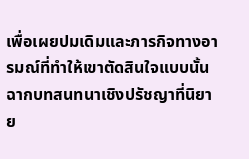เพื่อเผยปมเดิมและภารกิจทางอารมณ์ที่ทำให้เขาตัดสินใจแบบนั้น ฉากบทสนทนาเชิงปรัชญาที่นิยาย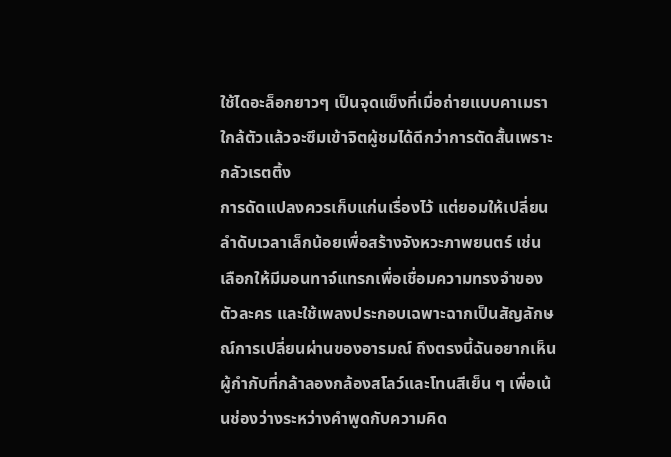ใช้ไดอะล็อกยาวๆ เป็นจุดแข็งที่เมื่อถ่ายแบบคาเมราใกล้ตัวแล้วจะซึมเข้าจิตผู้ชมได้ดีกว่าการตัดสั้นเพราะกลัวเรตติ้ง
การดัดแปลงควรเก็บแก่นเรื่องไว้ แต่ยอมให้เปลี่ยนลำดับเวลาเล็กน้อยเพื่อสร้างจังหวะภาพยนตร์ เช่น เลือกให้มีมอนทาจ์แทรกเพื่อเชื่อมความทรงจำของตัวละคร และใช้เพลงประกอบเฉพาะฉากเป็นสัญลักษณ์การเปลี่ยนผ่านของอารมณ์ ถึงตรงนี้ฉันอยากเห็นผู้กำกับที่กล้าลองกล้องสโลว์และโทนสีเย็น ๆ เพื่อเน้นช่องว่างระหว่างคำพูดกับความคิด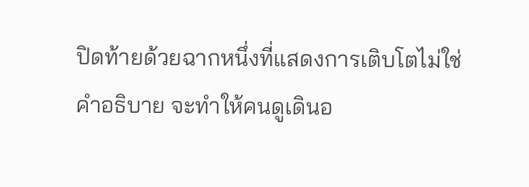ปิดท้ายด้วยฉากหนึ่งที่แสดงการเติบโตไม่ใช่คำอธิบาย จะทำให้คนดูเดินอ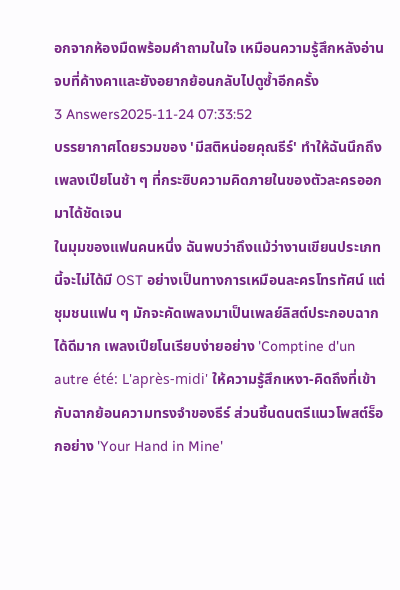อกจากห้องมืดพร้อมคำถามในใจ เหมือนความรู้สึกหลังอ่านจบที่ค้างคาและยังอยากย้อนกลับไปดูซ้ำอีกครั้ง
3 Answers2025-11-24 07:33:52
บรรยากาศโดยรวมของ 'มีสติหน่อยคุณธีร์' ทำให้ฉันนึกถึงเพลงเปียโนช้า ๆ ที่กระซิบความคิดภายในของตัวละครออกมาได้ชัดเจน
ในมุมของแฟนคนหนึ่ง ฉันพบว่าถึงแม้ว่างานเขียนประเภทนี้จะไม่ได้มี OST อย่างเป็นทางการเหมือนละครโทรทัศน์ แต่ชุมชนแฟน ๆ มักจะคัดเพลงมาเป็นเพลย์ลิสต์ประกอบฉากได้ดีมาก เพลงเปียโนเรียบง่ายอย่าง 'Comptine d'un autre été: L'après-midi' ให้ความรู้สึกเหงา-คิดถึงที่เข้ากับฉากย้อนความทรงจำของธีร์ ส่วนชิ้นดนตรีแนวโพสต์ร็อกอย่าง 'Your Hand in Mine'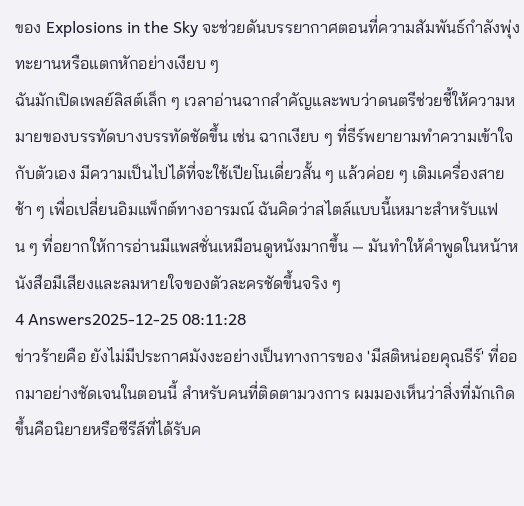ของ Explosions in the Sky จะช่วยดันบรรยากาศตอนที่ความสัมพันธ์กำลังพุ่งทะยานหรือแตกหักอย่างเงียบ ๆ
ฉันมักเปิดเพลย์ลิสต์เล็ก ๆ เวลาอ่านฉากสำคัญและพบว่าดนตรีช่วยชี้ให้ความหมายของบรรทัดบางบรรทัดชัดขึ้น เช่น ฉากเงียบ ๆ ที่ธีร์พยายามทำความเข้าใจกับตัวเอง มีความเป็นไปได้ที่จะใช้เปียโนเดี่ยวสั้น ๆ แล้วค่อย ๆ เติมเครื่องสายช้า ๆ เพื่อเปลี่ยนอิมแพ็กต์ทางอารมณ์ ฉันคิดว่าสไตล์แบบนี้เหมาะสำหรับแฟน ๆ ที่อยากให้การอ่านมีแพสชั่นเหมือนดูหนังมากขึ้น — มันทำให้คำพูดในหน้าหนังสือมีเสียงและลมหายใจของตัวละครชัดขึ้นจริง ๆ
4 Answers2025-12-25 08:11:28
ข่าวร้ายคือ ยังไม่มีประกาศมังงะอย่างเป็นทางการของ 'มีสติหน่อยคุณธีร์' ที่ออกมาอย่างชัดเจนในตอนนี้ สำหรับคนที่ติดตามวงการ ผมมองเห็นว่าสิ่งที่มักเกิดขึ้นคือนิยายหรือซีรีส์ที่ได้รับค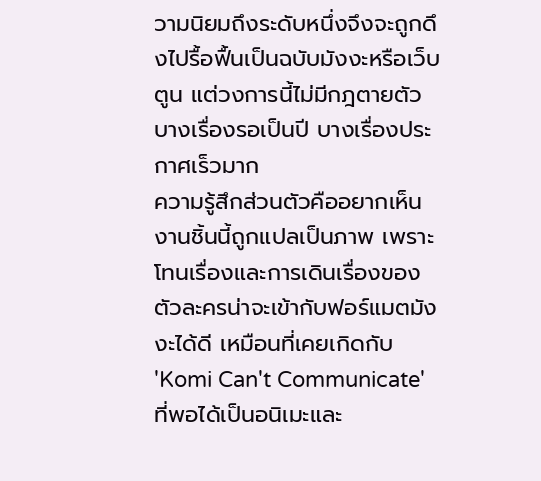วามนิยมถึงระดับหนึ่งจึงจะถูกดึงไปรื้อฟื้นเป็นฉบับมังงะหรือเว็บตูน แต่วงการนี้ไม่มีกฎตายตัว บางเรื่องรอเป็นปี บางเรื่องประกาศเร็วมาก
ความรู้สึกส่วนตัวคืออยากเห็นงานชิ้นนี้ถูกแปลเป็นภาพ เพราะโทนเรื่องและการเดินเรื่องของตัวละครน่าจะเข้ากับฟอร์แมตมังงะได้ดี เหมือนที่เคยเกิดกับ 'Komi Can't Communicate' ที่พอได้เป็นอนิเมะและ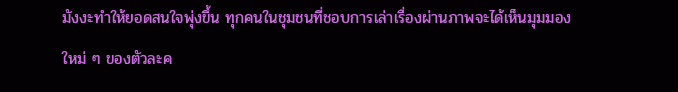มังงะทำให้ยอดสนใจพุ่งขึ้น ทุกคนในชุมชนที่ชอบการเล่าเรื่องผ่านภาพจะได้เห็นมุมมองใหม่ ๆ ของตัวละค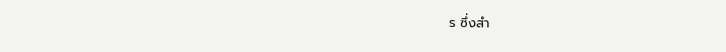ร ซึ่งสำ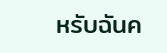หรับฉันค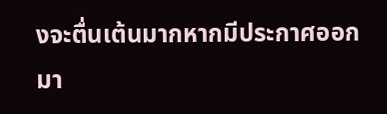งจะตื่นเต้นมากหากมีประกาศออกมา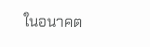ในอนาคต